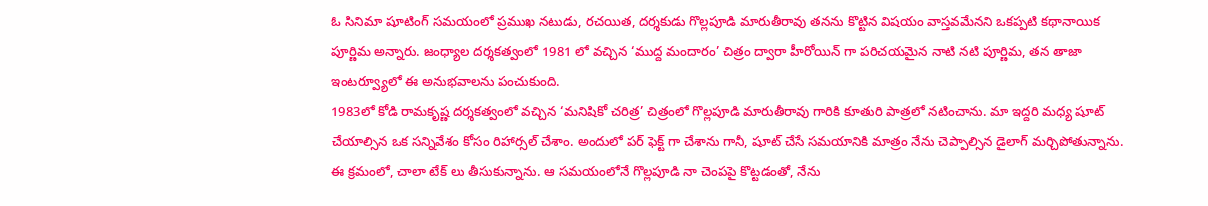ఓ సినిమా షూటింగ్ సమయంలో ప్రముఖ నటుడు, రచయిత, దర్శకుడు గొల్లపూడి మారుతీరావు తనను కొట్టిన విషయం వాస్తవమేనని ఒకప్పటి కథానాయిక పూర్ణిమ అన్నారు. జంధ్యాల దర్శకత్వంలో 1981 లో వచ్చిన ‘ముద్ద మందారం’ చిత్రం ద్వారా హీరోయిన్ గా పరిచయమైన నాటి నటి పూర్ణిమ, తన తాజా ఇంటర్వ్యూలో ఈ అనుభవాలను పంచుకుంది.
1983లో కోడి రామకృష్ణ దర్శకత్వంలో వచ్చిన ‘మనిషికో చరిత్ర’ చిత్రంలో గొల్లపూడి మారుతీరావు గారికి కూతురి పాత్రలో నటించాను. మా ఇద్దరి మధ్య షూట్ చేయాల్సిన ఒక సన్నివేశం కోసం రిహార్సల్ చేశాం. అందులో పర్ ఫెక్ట్ గా చేశాను గానీ, షూట్ చేసే సమయానికి మాత్రం నేను చెప్పాల్సిన డైలాగ్ మర్చిపోతున్నాను. ఈ క్రమంలో, చాలా టేక్ లు తీసుకున్నాను. ఆ సమయంలోనే గొల్లపూడి నా చెంపపై కొట్టడంతో, నేను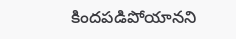కిందపడిపోయానని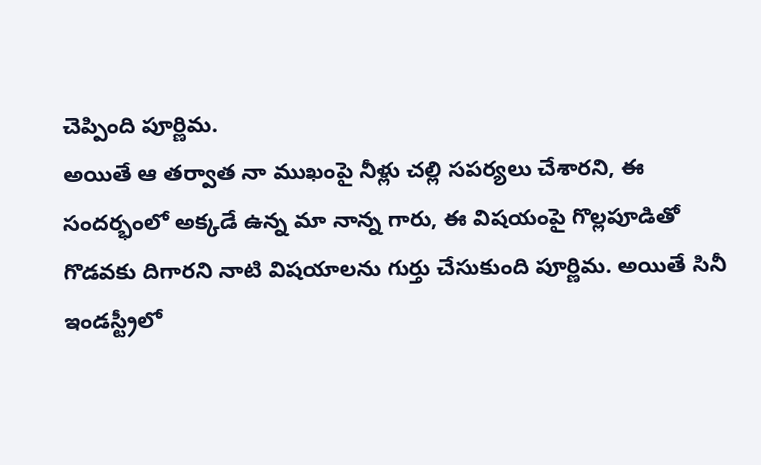చెప్పింది పూర్ణిమ.
అయితే ఆ తర్వాత నా ముఖంపై నీళ్లు చల్లి సపర్యలు చేశారని, ఈ సందర్భంలో అక్కడే ఉన్న మా నాన్న గారు, ఈ విషయంపై గొల్లపూడితో గొడవకు దిగారని నాటి విషయాలను గుర్తు చేసుకుంది పూర్ణిమ. అయితే సినీ ఇండస్ట్రీలో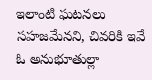ఇలాంటి ఘటనలు సహజమేనని, చివరికి ఇవే ఓ అనుభూతుల్లా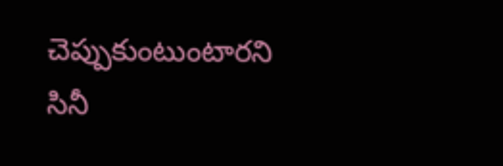చెప్పుకుంటుంటారని సినీ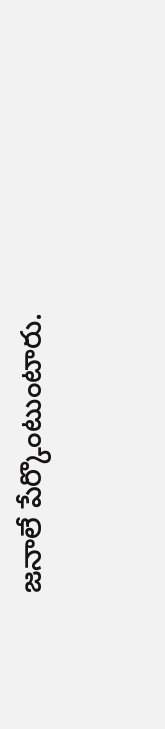జనాలే పేర్కొంటుంటారు.